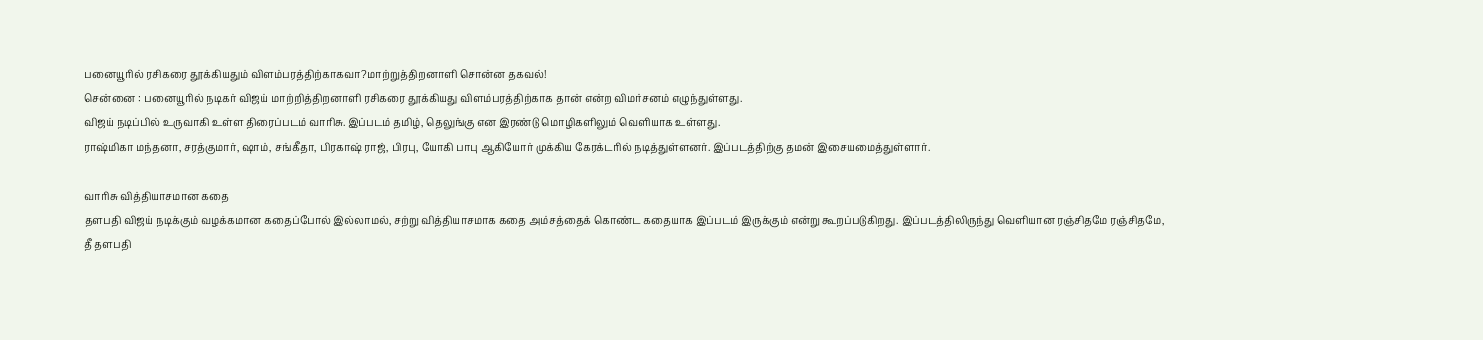பனையூரில் ரசிகரை தூக்கியதும் விளம்பரத்திற்காகவா?மாற்றுத்திறனாளி சொன்ன தகவல்!
சென்னை : பனையூரில் நடிகர் விஜய் மாற்றித்திறனாளி ரசிகரை தூக்கியது விளம்பரத்திற்காக தான் என்ற விமர்சனம் எழுந்துள்ளது.
விஜய் நடிப்பில் உருவாகி உள்ள திரைப்படம் வாரிசு. இப்படம் தமிழ், தெலுங்கு என இரண்டு மொழிகளிலும் வெளியாக உள்ளது.
ராஷ்மிகா மந்தனா, சரத்குமார், ஷாம், சங்கீதா, பிரகாஷ் ராஜ், பிரபு, யோகி பாபு ஆகியோர் முக்கிய கேரக்டரில் நடித்துள்ளனர். இப்படத்திற்கு தமன் இசையமைத்துள்ளார்.

வாரிசு வித்தியாசமான கதை
தளபதி விஜய் நடிக்கும் வழக்கமான கதைப்போல் இல்லாமல், சற்று வித்தியாசமாக கதை அம்சத்தைக் கொண்ட கதையாக இப்படம் இருக்கும் என்று கூறப்படுகிறது. இப்படத்திலிருந்து வெளியான ரஞ்சிதமே ரஞ்சிதமே, தீ தளபதி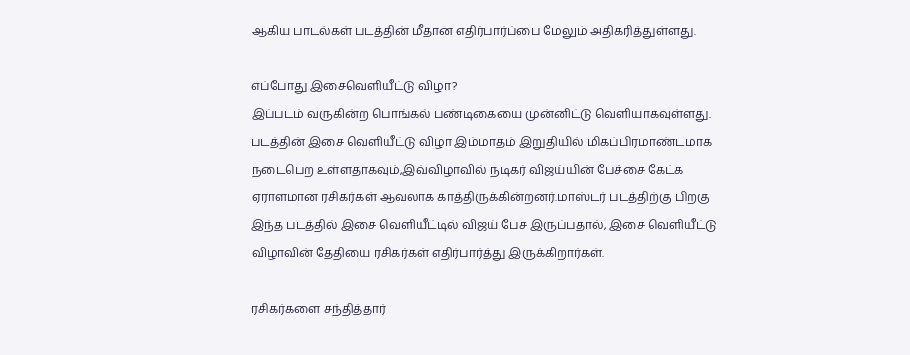ஆகிய பாடல்கள் படத்தின் மீதான எதிர்பார்ப்பை மேலும் அதிகரித்துள்ளது.

எப்போது இசைவெளியீட்டு விழா?
இப்படம் வருகின்ற பொங்கல் பண்டிகையை முன்னிட்டு வெளியாகவுள்ளது. படத்தின் இசை வெளியீட்டு விழா இம்மாதம் இறுதியில் மிகப்பிரமாண்டமாக நடைபெற உள்ளதாகவும்,இவ்விழாவில் நடிகர் விஜய்யின் பேச்சை கேட்க ஏராளமான ரசிகர்கள் ஆவலாக காத்திருக்கின்றனர்.மாஸ்டர் படத்திற்கு பிறகு இந்த படத்தில் இசை வெளியீட்டில் விஜய் பேச இருப்பதால், இசை வெளியீட்டு விழாவின் தேதியை ரசிகர்கள் எதிர்பார்த்து இருக்கிறார்கள்.

ரசிகர்களை சந்தித்தார்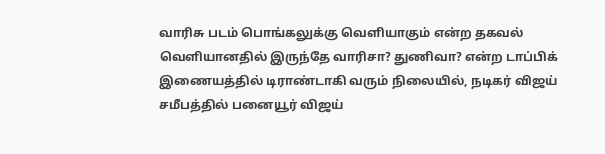வாரிசு படம் பொங்கலுக்கு வெளியாகும் என்ற தகவல் வெளியானதில் இருந்தே வாரிசா? துணிவா? என்ற டாப்பிக் இணையத்தில் டிராண்டாகி வரும் நிலையில், நடிகர் விஜய் சமீபத்தில் பனையூர் விஜய்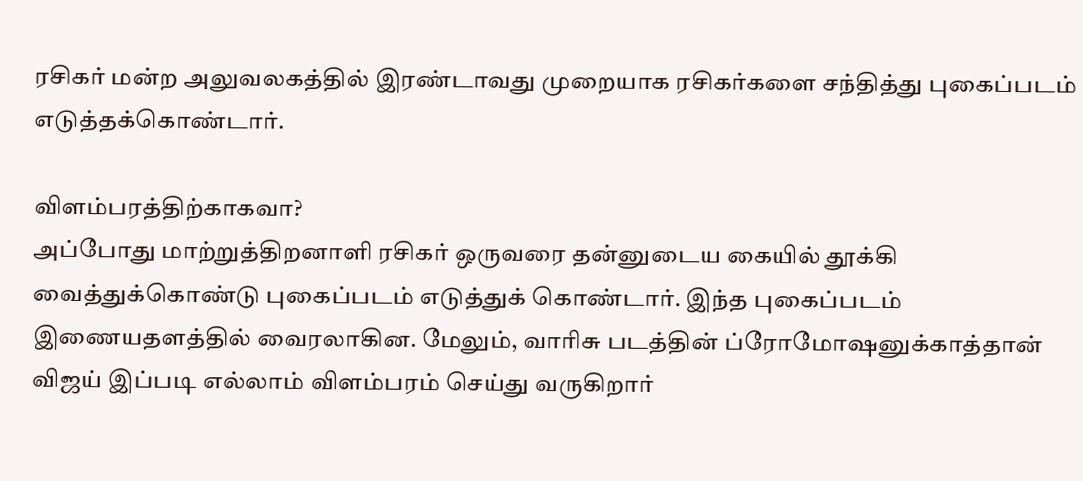ரசிகர் மன்ற அலுவலகத்தில் இரண்டாவது முறையாக ரசிகர்களை சந்தித்து புகைப்படம் எடுத்தக்கொண்டார்.

விளம்பரத்திற்காகவா?
அப்போது மாற்றுத்திறனாளி ரசிகர் ஒருவரை தன்னுடைய கையில் தூக்கி வைத்துக்கொண்டு புகைப்படம் எடுத்துக் கொண்டார். இந்த புகைப்படம் இணையதளத்தில் வைரலாகின. மேலும், வாரிசு படத்தின் ப்ரோமோஷனுக்காத்தான் விஜய் இப்படி எல்லாம் விளம்பரம் செய்து வருகிறார்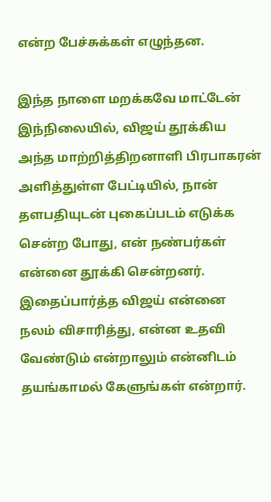என்ற பேச்சுக்கள் எழுந்தன.

இந்த நாளை மறக்கவே மாட்டேன்
இந்நிலையில், விஜய் தூக்கிய அந்த மாற்றித்திறனாளி பிரபாகரன் அளித்துள்ள பேட்டியில், நான் தளபதியுடன் புகைப்படம் எடுக்க சென்ற போது, என் நண்பர்கள் என்னை தூக்கி சென்றனர். இதைப்பார்த்த விஜய் என்னை நலம் விசாரித்து, என்ன உதவி வேண்டும் என்றாலும் என்னிடம் தயங்காமல் கேளுங்கள் என்றார்.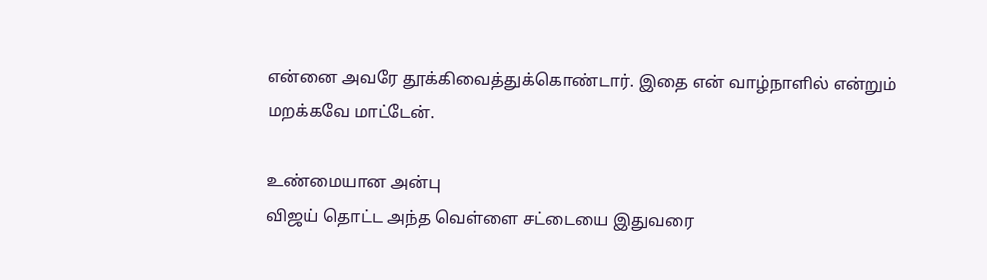என்னை அவரே தூக்கிவைத்துக்கொண்டார். இதை என் வாழ்நாளில் என்றும் மறக்கவே மாட்டேன்.

உண்மையான அன்பு
விஜய் தொட்ட அந்த வெள்ளை சட்டையை இதுவரை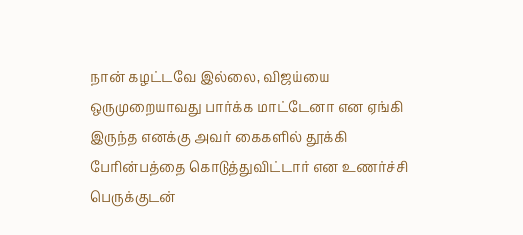நான் கழட்டவே இல்லை, விஜய்யை ஒருமுறையாவது பார்க்க மாட்டேனா என ஏங்கி இருந்த எனக்கு அவர் கைகளில் தூக்கி பேரின்பத்தை கொடுத்துவிட்டார் என உணர்ச்சி பெருக்குடன்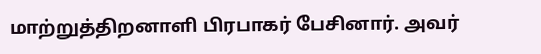மாற்றுத்திறனாளி பிரபாகர் பேசினார். அவர்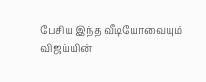பேசிய இந்த வீடியோவையும் விஜய்யின்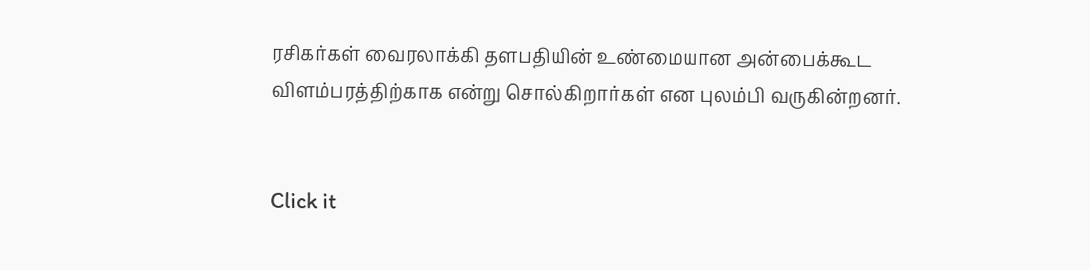ரசிகர்கள் வைரலாக்கி தளபதியின் உண்மையான அன்பைக்கூட விளம்பரத்திற்காக என்று சொல்கிறார்கள் என புலம்பி வருகின்றனர்.


Click it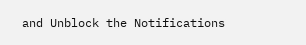and Unblock the Notifications